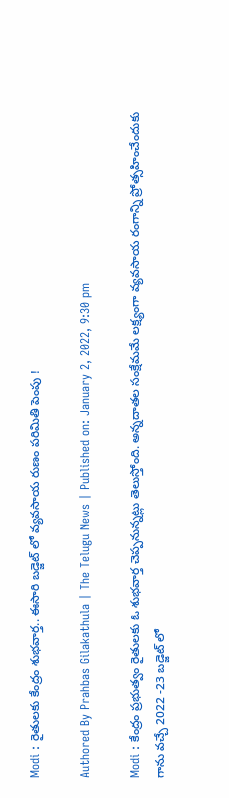Modi : రైతులకు కేంద్రం శుభవార్త.. ఈసారి బడ్జెట్ లో వ్యవసాయ రుణం పరిమితి పెంపు !

Authored By Prahbas Gilakathula | The Telugu News | Published on: January 2, 2022, 9:30 pm

Modi : కేంద్రం ప్రభుత్వం రైతులకు ఓ శుభవార్త చెప్పనున్నట్లు తెలుస్తోంది. అన్నదాతల సంక్షేమమే లక్ష్యంగా వ్యవసాయ రంగాన్ని ప్రోత్సహించేందుకు గాను వచ్చే 2022 -23 బడ్జెట్‌ లో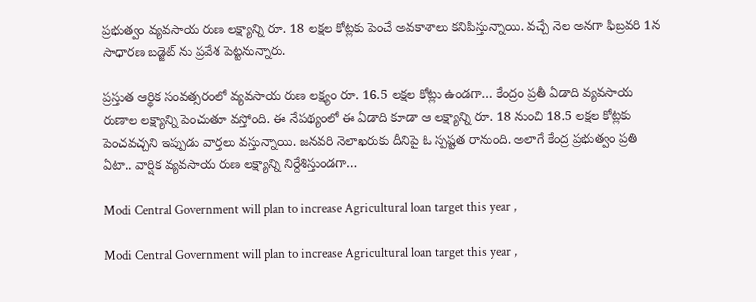ప్రభుత్వం వ్యవసాయ రుణ లక్ష్యాన్ని రూ. 18 లక్షల కోట్లకు పెంచే అవకాశాలు కనిపిస్తున్నాయి. వచ్చే నెల అనగా ఫిబ్రవరి 1న సాధారణ బడ్జెట్‌ ను ప్రవేశ పెట్టనున్నారు.

ప్రస్తుత ఆర్థిక సంవత్సరంలో వ్యవసాయ రుణ లక్ష్యం రూ. 16.5 లక్షల కోట్లు ఉండగా… కేంద్రం ప్రతీ ఏడాది వ్యవసాయ రుణాల లక్ష్యాన్ని పెంచుతూ వస్తోంది. ఈ నేపథ్యంలో ఈ ఏడాది కూడా ఆ లక్ష్యాన్ని రూ. 18 నుంచి 18.5 లక్షల కోట్లకు పెంచవచ్చని ఇప్పుడు వార్తలు వస్తున్నాయి. జనవరి నెలాఖరుకు దీనిపై ఓ స్పష్టత రానుంది. అలాగే కేంద్ర ప్రభుత్వం ప్రతి ఏటా.. వార్షిక వ్యవసాయ రుణ లక్ష్యాన్ని నిర్దేశిస్తుండగా…

Modi Central Government will plan to increase Agricultural loan target this year ,

Modi Central Government will plan to increase Agricultural loan target this year ,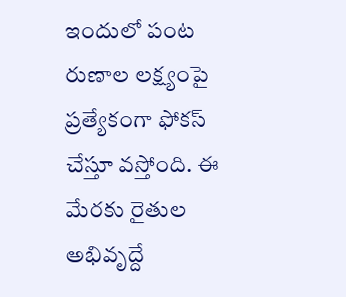ఇందులో పంట రుణాల లక్ష్యంపై ప్రత్యేకంగా ఫోకస్ చేస్తూ వస్తోంది. ఈ మేరకు రైతుల అభివృద్దే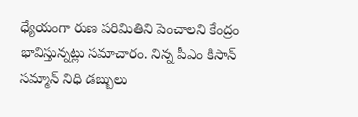ధ్యేయంగా రుణ పరిమితిని పెంచాలని కేంద్రం భావిస్తున్నట్లు సమాచారం. నిన్న పీఎం కిసాన్‌ సమ్మాన్‌ నిధి డబ్బులు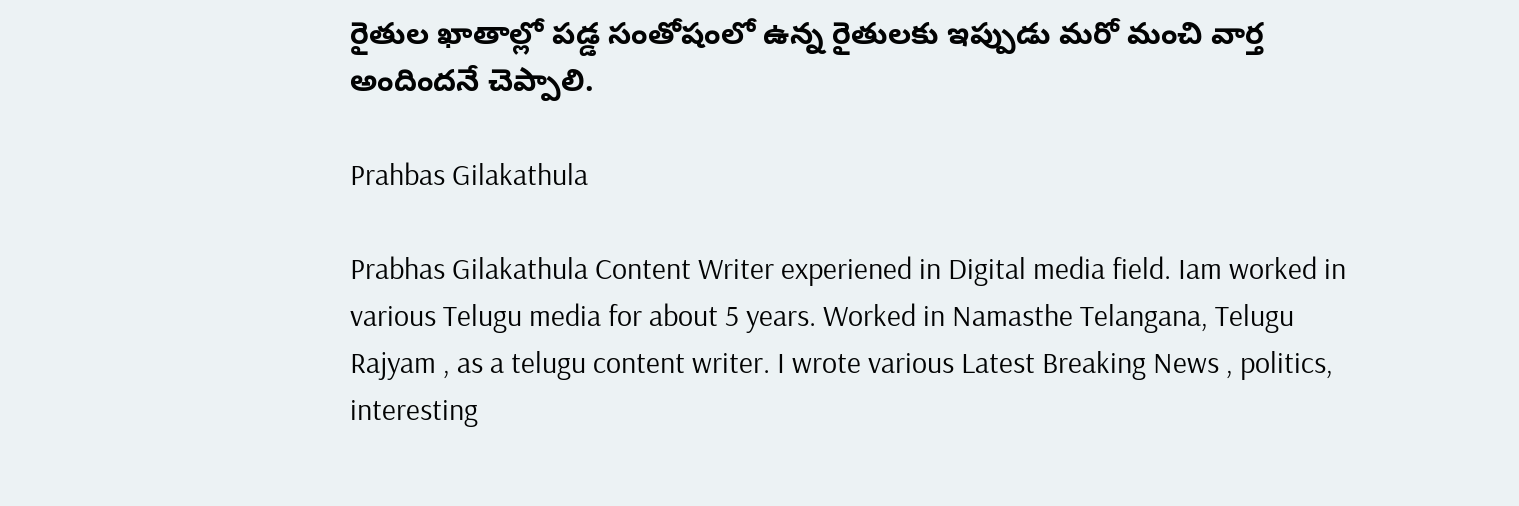రైతుల ఖాతాల్లో పడ్డ సంతోషంలో ఉన్న రైతులకు ఇప్పుడు మరో మంచి వార్త అందిందనే చెప్పాలి.

Prahbas Gilakathula

Prabhas Gilakathula Content Writer experiened in Digital media field. Iam worked in various Telugu media for about 5 years. Worked in Namasthe Telangana, Telugu Rajyam , as a telugu content writer. I wrote various Latest Breaking News , politics, interesting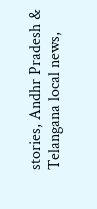stories, Andhr Pradesh & Telangana local news,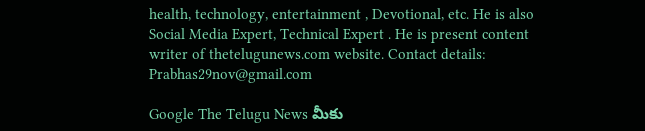health, technology, entertainment , Devotional, etc. He is also Social Media Expert, Technical Expert . He is present content writer of thetelugunews.com website. Contact details: Prabhas29nov@gmail.com

Google The Telugu News మీకు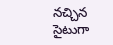నచ్చిన సైటుగా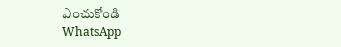ఎంచుకోండి
WhatsApp